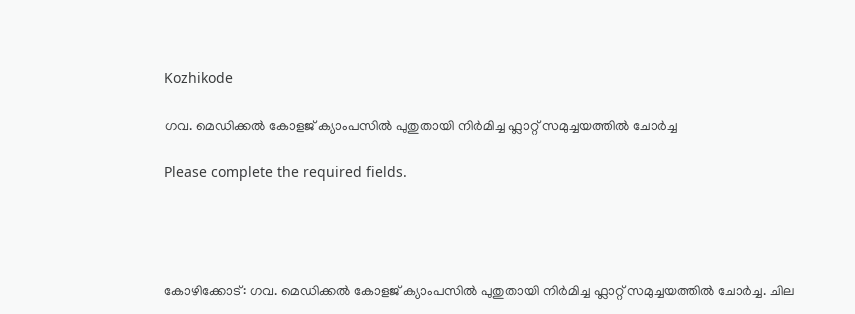Kozhikode

ഗവ. മെഡിക്കൽ കോളജ് ക്യാംപസിൽ പുതുതായി നിർമിച്ച ഫ്ലാറ്റ് സമുച്ചയത്തിൽ ചോർച്ച

Please complete the required fields.




കോഴിക്കോട്: ഗവ. മെഡിക്കൽ കോളജ് ക്യാംപസിൽ പുതുതായി നിർമിച്ച ഫ്ലാറ്റ് സമുച്ചയത്തിൽ ചോർച്ച. ചില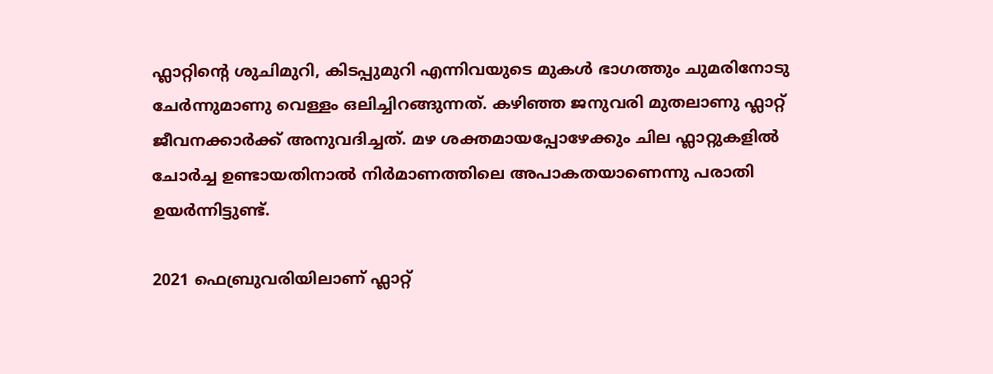ഫ്ലാറ്റിന്റെ ശുചിമുറി, കിടപ്പുമുറി എന്നിവയുടെ മുകൾ ഭാഗത്തും ചുമരിനോടു ചേർന്നുമാണു വെള്ളം ഒലിച്ചിറങ്ങുന്നത്. കഴിഞ്ഞ ജനുവരി മുതലാണു ഫ്ലാറ്റ് ജീവനക്കാർക്ക് അനുവദിച്ചത്. മഴ ശക്തമായപ്പോഴേക്കും ചില ഫ്ലാറ്റുകളിൽ ചോർച്ച ഉണ്ടായതിനാൽ നിർമാണത്തിലെ അപാകതയാണെന്നു പരാതി ഉയർന്നിട്ടുണ്ട്.

2021 ഫെബ്രുവരിയിലാണ് ഫ്ലാറ്റ്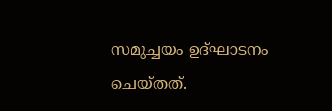സമുച്ചയം ഉദ്ഘാടനം ചെയ്തത്.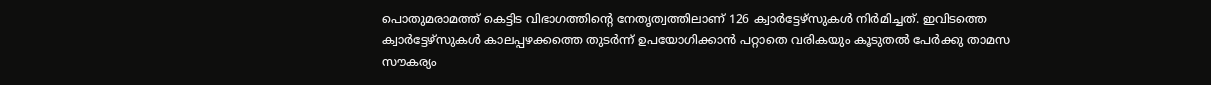പൊതുമരാമത്ത് കെട്ടിട വിഭാഗത്തിന്റെ നേതൃത്വത്തിലാണ് 126 ക്വാർട്ടേഴ്സുകൾ നിർമിച്ചത്. ഇവിടത്തെ ക്വാർട്ടേഴ്സുകൾ കാലപ്പഴക്കത്തെ തുടർന്ന് ഉപയോഗിക്കാൻ പറ്റാതെ വരികയും കൂടുതൽ പേർക്കു താമസ സൗകര്യം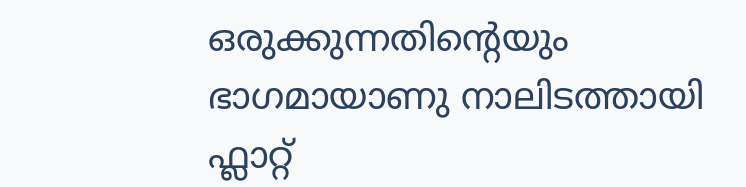ഒരുക്കുന്നതിന്റെയും ഭാഗമായാണു നാലിടത്തായി ഫ്ലാറ്റ്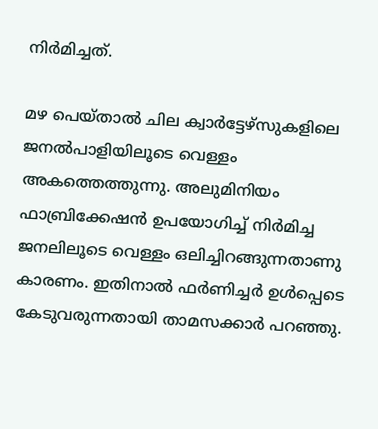നിർമിച്ചത്.

മഴ പെയ്താൽ ചില ക്വാർട്ടേഴ്സുകളിലെ ജനൽപാളിയിലൂടെ വെള്ളം അകത്തെത്തുന്നു. അലുമിനിയം ഫാബ്രിക്കേഷൻ ഉപയോഗിച്ച് നിർമിച്ച ജനലിലൂടെ വെള്ളം ഒലിച്ചിറങ്ങുന്നതാണു കാരണം. ഇതിനാൽ ഫർണിച്ചർ ഉൾപ്പെടെ കേടുവരുന്നതായി താമസക്കാർ പറഞ്ഞു.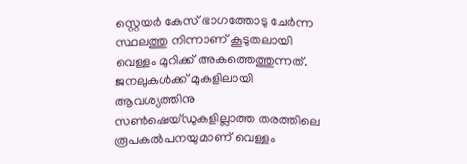സ്റ്റെയർ കേസ് ഭാഗത്തോടു ചേർന്ന സ്ഥലത്തു നിന്നാണ് കൂടുതലായി വെള്ളം മുറിക്ക് അകത്തെത്തുന്നത്. ജനലുകൾക്ക് മുകളിലായി ആവശ്യത്തിനു സൺഷെയ്ഡുകളില്ലാത്ത തരത്തിലെ രൂപകൽപനയുമാണ് വെള്ളം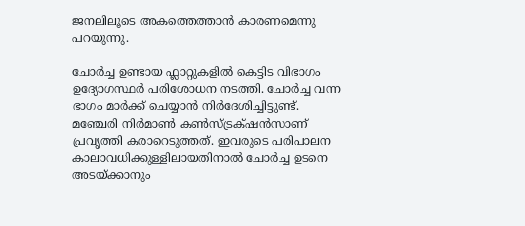ജനലിലൂടെ അകത്തെത്താൻ കാരണമെന്നു പറയുന്നു.

ചോർച്ച ഉണ്ടായ ഫ്ലാറ്റുകളിൽ കെട്ടിട വിഭാഗം ഉദ്യോഗസ്ഥർ പരിശോധന നടത്തി. ചോർച്ച വന്ന ഭാഗം മാർക്ക് ചെയ്യാൻ നിർദേശിച്ചിട്ടുണ്ട്. മഞ്ചേരി നിർമാൺ കൺസ്ട്രക്‌ഷൻസാണ് പ്രവൃത്തി കരാറെടുത്തത്. ഇവരുടെ പരിപാലന കാലാവധിക്കുള്ളിലായതിനാൽ ചോർച്ച ഉടനെ അടയ്ക്കാനും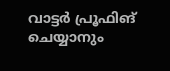വാട്ടർ പ്രൂഫിങ് ചെയ്യാനും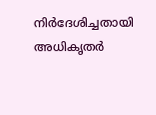നിർദേശിച്ചതായി അധികൃതർ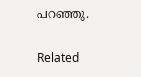പറഞ്ഞു.

Related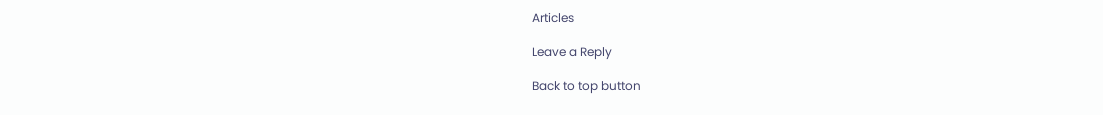Articles

Leave a Reply

Back to top button